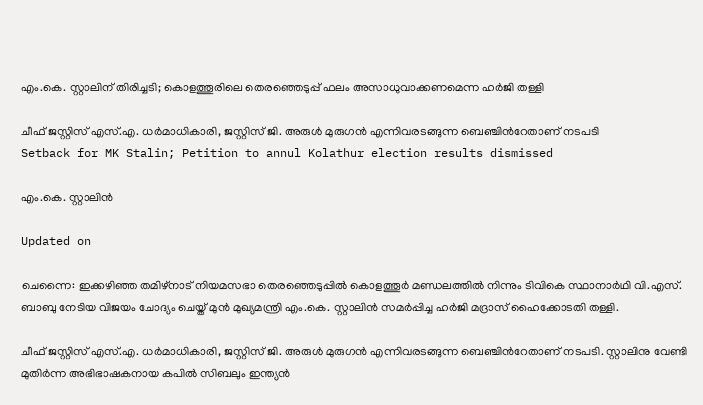എം.കെ. സ്റ്റാലിന് തിരിച്ചടി; കൊളത്തൂരിലെ തെരഞ്ഞെടുപ്പ് ഫലം അസാധുവാക്കണമെന്ന ഹർജി തള്ളി

ചീഫ് ജസ്റ്റിസ് എസ്.എ. ധർമാധികാരി, ജസ്റ്റിസ് ജി. അരുൾ മുരുഗൻ എന്നിവരടങ്ങുന്ന ബെഞ്ചിന്‍റേതാണ് നടപടി
Setback for MK Stalin; Petition to annul Kolathur election results dismissed

എം.കെ. സ്റ്റാലിൻ

Updated on

ചെന്നൈ: ഇക്കഴിഞ്ഞ തമിഴ്നാട് നിയമസഭാ തെരഞ്ഞെടുപ്പിൽ കൊളത്തൂർ മണ്ഡലത്തിൽ നിന്നും ടിവികെ സ്ഥാനാർഥി വി.എസ്. ബാബു നേടിയ വിജയം ചോദ‍്യം ചെയ്ത് മുൻ മുഖ‍്യമന്ത്രി എം.കെ. സ്റ്റാലിൻ സമർപ്പിച്ച ഹർജി മദ്രാസ് ഹൈക്കോടതി തള്ളി.

ചീഫ് ജസ്റ്റിസ് എസ്.എ. ധർമാധികാരി, ജസ്റ്റിസ് ജി. അരുൾ മുരുഗൻ എന്നിവരടങ്ങുന്ന ബെഞ്ചിന്‍റേതാണ് നടപടി. സ്റ്റാലിനു വേണ്ടി മുതിർന്ന അഭിഭാഷകനായ കപിൽ സിബലും ഇന്ത‍്യൻ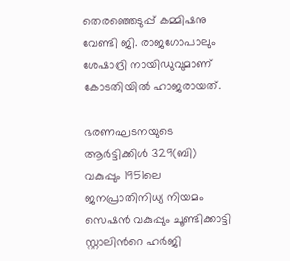തെരഞ്ഞെടുപ്പ് കമ്മിഷനു വേണ്ടി ജി. രാജഗോപാലും ശേഷാദ്രി നായിഡുവുമാണ് കോടതിയിൽ ഹാജരായത്.

ഭരണഘടനയുടെ ആർട്ടിക്കിൾ 329(ബി) വകുപ്പും 1951ലെ ജനപ്രാതിനിധ‍്യ നിയമം സെഷൻ വകുപ്പും ചൂണ്ടിക്കാട്ടി സ്റ്റാലിന്‍റെ ഹർജി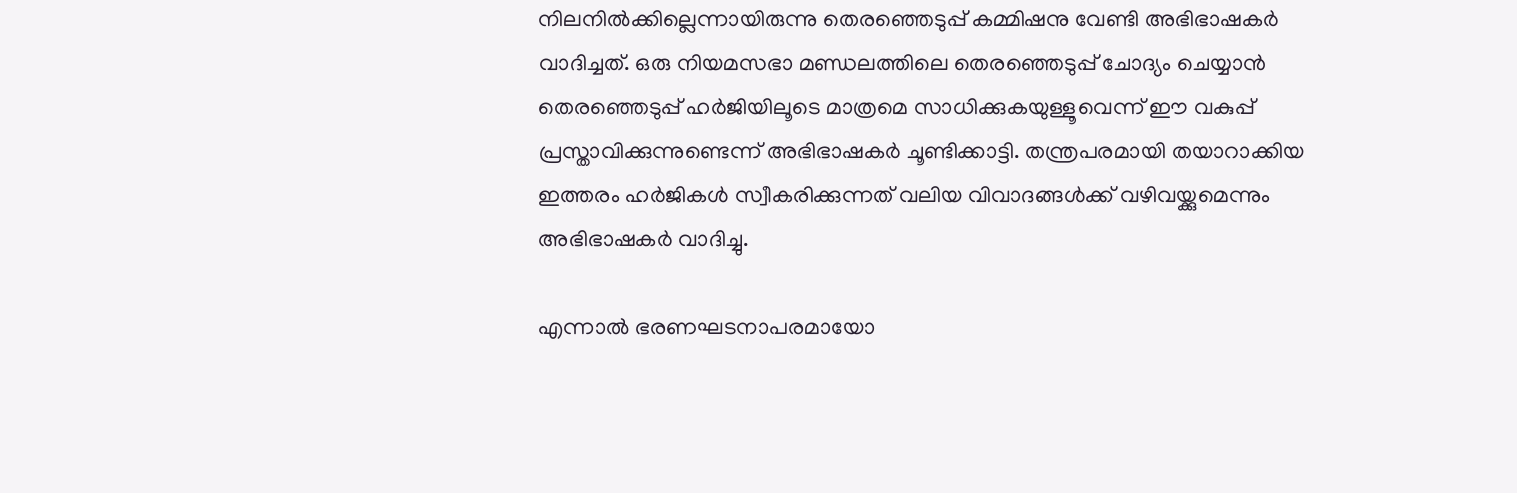നിലനിൽക്കില്ലെന്നായിരുന്നു തെരഞ്ഞെടുപ്പ് കമ്മിഷനു വേണ്ടി അഭിഭാഷകർ വാദിച്ചത്. ഒരു നിയമസഭാ മണ്ഡലത്തിലെ തെരഞ്ഞെടുപ്പ് ചോദ‍്യം ചെയ്യാൻ തെരഞ്ഞെടുപ്പ് ഹർ‌ജിയിലൂടെ മാത്രമെ സാധിക്കുകയുള്ളൂവെന്ന് ഈ വകുപ്പ് പ്രസ്താവിക്കുന്നുണ്ടെന്ന് അഭിഭാഷകർ‌ ചൂണ്ടിക്കാട്ടി. തന്ത്രപരമായി തയാറാക്കിയ ഇത്തരം ഹർജികൾ സ്വീകരിക്കുന്നത് വലിയ വിവാദങ്ങൾക്ക് വഴിവയ്ക്കുമെന്നും അഭിഭാഷകർ വാദിച്ചു.

എന്നാൽ ഭരണഘടനാപരമായോ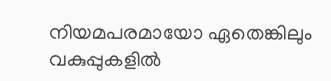നിയമപരമായോ ഏതെങ്കിലും വകുപ്പുകളിൽ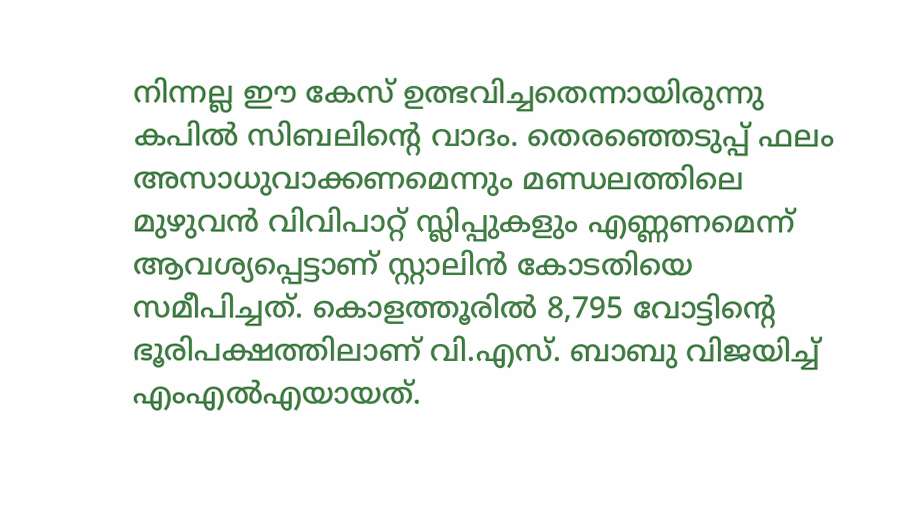നിന്നല്ല ഈ കേസ് ഉത്ഭവിച്ചതെന്നായിരുന്നു കപിൽ സിബലിന്‍റെ വാദം. തെരഞ്ഞെടുപ്പ് ഫലം അസാധുവാക്കണമെന്നും മണ്ഡലത്തിലെ മുഴുവൻ വിവിപാറ്റ് സ്ലിപ്പുകളും എണ്ണണമെന്ന് ആവശ‍്യപ്പെട്ടാണ് സ്റ്റാലിൻ കോടതിയെ സമീപിച്ചത്. കൊളത്തൂരിൽ 8,795 വോട്ടിന്‍റെ ഭൂരിപക്ഷത്തിലാണ് വി.എസ്. ബാബു വിജയിച്ച് എംഎൽഎയായത്.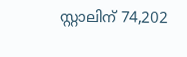സ്റ്റാലിന് 74,202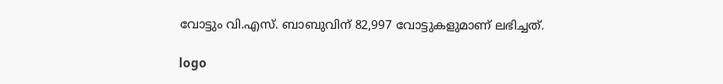വോട്ടും വി.എസ്. ബാബുവിന് 82,997 വോട്ടുകളുമാണ് ലഭിച്ചത്.

logo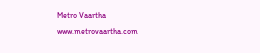Metro Vaartha
www.metrovaartha.com